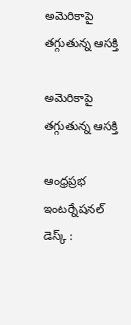అమెరికాపై త‌గ్గుతున్న ఆస‌క్తి

అమెరికాపై త‌గ్గుతున్న ఆస‌క్తి

ఆంధ్ర‌ప్ర‌భ ఇంట‌ర్నేష‌న‌ల్ డెస్క్ :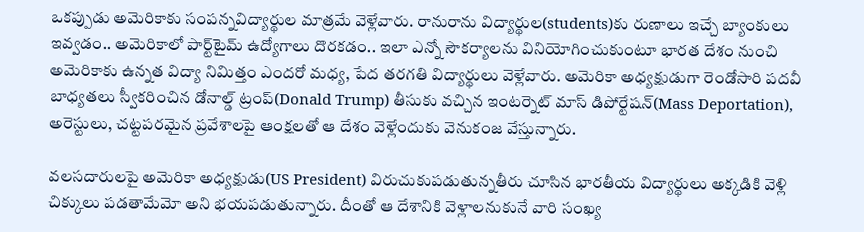ఒక‌ప్పుడు అమెరికాకు సంప‌న్నవిద్యార్థుల మాత్ర‌మే వెళ్లేవారు. రానురాను విద్యార్థుల‌(students)కు రుణాలు ఇచ్చే బ్యాంకులు ఇవ్వ‌డం.. అమెరికాలో పార్ట్‌టైమ్ ఉద్యోగాలు దొర‌కడం.. ఇలా ఎన్నో సౌక‌ర్యాల‌ను వినియోగించుకుంటూ భార‌త దేశం నుంచి అమెరికాకు ఉన్న‌త విద్యా నిమిత్తం ఎంద‌రో మ‌ధ్య‌, పేద త‌ర‌గ‌తి విద్యార్థులు వెళ్లేవారు. అమెరికా అధ్య‌క్షుడుగా రెండోసారి ప‌ద‌వీ బాధ్య‌త‌లు స్వీక‌రించిన డోనాల్డ్ ట్రంప్(Donald Trump) తీసుకు వ‌చ్చిన ఇంటర్నెట్ మాస్ డిపోర్టేషన్(Mass Deportation), అరెస్టులు, చట్టపరమైన ప్రవేశాలపై ఆంక్షలతో ఆ దేశం వెళ్లేందుకు వెనుకంజ వేస్తున్నారు.

వలసదారులపై అమెరికా అధ్య‌క్షుడు(US President) విరుచుకుపడుతున్నతీరు చూసిన భార‌తీయ విద్యార్థులు అక్క‌డికి వెళ్లి చిక్కులు ప‌డ‌తామేమో అని భ‌య‌ప‌డుతున్నారు. దీంతో ఆ దేశానికి వెళ్లాలనుకునే వారి సంఖ్య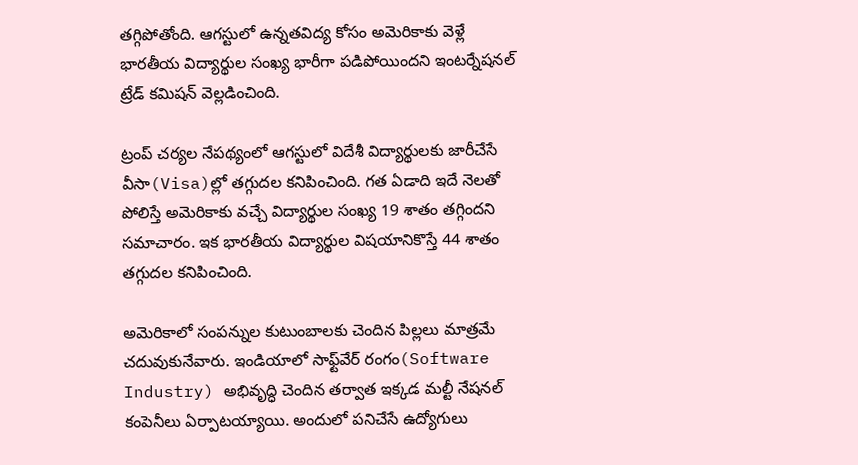తగ్గిపోతోంది. ఆగస్టులో ఉన్నతవిద్య కోసం అమెరికాకు వెళ్లే భారతీయ విద్యార్థుల సంఖ్య భారీగా పడిపోయిందని ఇంటర్నేషనల్ ట్రేడ్ కమిషన్ వెల్లడించింది.

ట్రంప్ చర్యల నేపథ్యంలో ఆగస్టులో విదేశీ విద్యార్థులకు జారీచేసే వీసా(Visa)ల్లో తగ్గుదల కనిపించింది. గత ఏడాది ఇదే నెలతో పోలిస్తే అమెరికాకు వచ్చే విద్యార్థుల సంఖ్య 19 శాతం తగ్గింద‌ని స‌మాచారం. ఇక భారతీయ విద్యార్థుల విషయానికొస్తే 44 శాతం త‌గ్గుద‌ల క‌నిపించింది.

అమెరికాలో సంప‌న్నుల కుటుంబాల‌కు చెందిన పిల్ల‌లు మాత్ర‌మే చ‌దువుకునేవారు. ఇండియాలో సాఫ్ట్‌వేర్ రంగం(Software Industry) అభివృద్ధి చెందిన త‌ర్వాత‌ ఇక్క‌డ మ‌ల్టీ నేష‌న‌ల్ కంపెనీలు ఏర్పాట‌య్యాయి. అందులో ప‌నిచేసే ఉద్యోగులు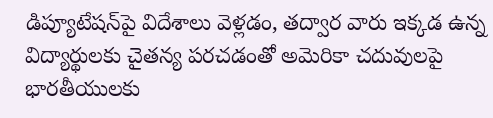డిప్యూటేష‌న్‌పై విదేశాలు వెళ్ల‌డం, త‌ద్వార వారు ఇక్క‌డ ఉన్న విద్యార్థుల‌కు చైత‌న్య ప‌ర‌చ‌డంతో అమెరికా చ‌దువుల‌పై భార‌తీయుల‌కు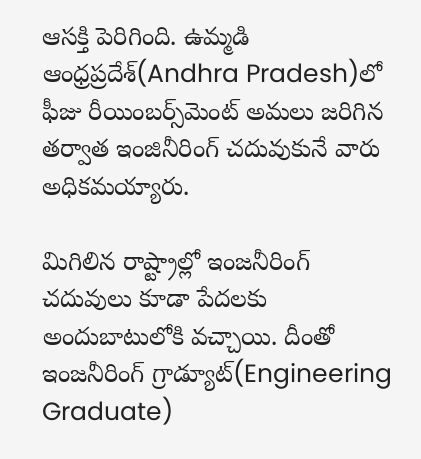ఆస‌క్తి పెరిగింది. ఉమ్మ‌డి ఆంధ్ర‌ప్ర‌దేశ్‌(Andhra Pradesh)లో ఫీజు రీయింబ‌ర్స్‌మెంట్ అమ‌లు జ‌రిగిన త‌ర్వాత‌ ఇంజినీరింగ్ చ‌దువుకునే వారు అధిక‌మ‌య్యారు.

మిగిలిన రాష్ట్రాల్లో ఇంజ‌నీరింగ్ చ‌దువులు కూడా పేద‌ల‌కు అందుబాటులోకి వ‌చ్చాయి. దీంతో ఇంజ‌నీరింగ్ గ్రాడ్యూట్(Engineering Graduate)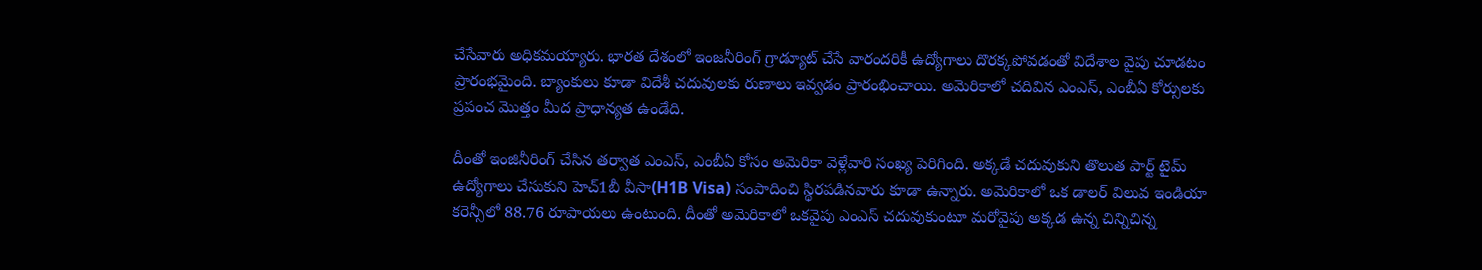చేసేవారు అధిక‌మ‌య్యారు. భార‌త దేశంలో ఇంజ‌నీరింగ్ గ్రాడ్యూట్ చేసే వారంద‌రికీ ఉద్యోగాలు దొర‌క్క‌పోవడంతో విదేశాల వైపు చూడటం ప్రారంభ‌మైంది. బ్యాంకులు కూడా విదేశీ చ‌దువుల‌కు రుణాలు ఇవ్వ‌డం ప్రారంభించాయి. అమెరికాలో చ‌దివిన ఎంఎస్‌, ఎంబీఏ కోర్సుల‌కు ప్ర‌పంచ మొత్తం మీద ప్రాధాన్య‌త ఉండేది.

దీంతో ఇంజినీరింగ్ చేసిన త‌ర్వాత ఎంఎస్‌, ఎంబీఏ కోసం అమెరికా వెళ్లేవారి సంఖ్య పెరిగింది. అక్క‌డే చ‌దువుకుని తొలుత పార్ట్ టైమ్ ఉద్యోగాలు చేసుకుని హెచ్‌1బీ వీసా(H1B Visa) సంపాదించి స్థిర‌ప‌డిన‌వారు కూడా ఉన్నారు. అమెరికాలో ఒక డాల‌ర్ విలువ ఇండియా క‌రెన్సీలో 88.76 రూపాయ‌లు ఉంటుంది. దీంతో అమెరికాలో ఒక‌వైపు ఎంఎస్ చ‌దువుకుంటూ మ‌రోవైపు అక్క‌డ ఉన్న చిన్నిచిన్న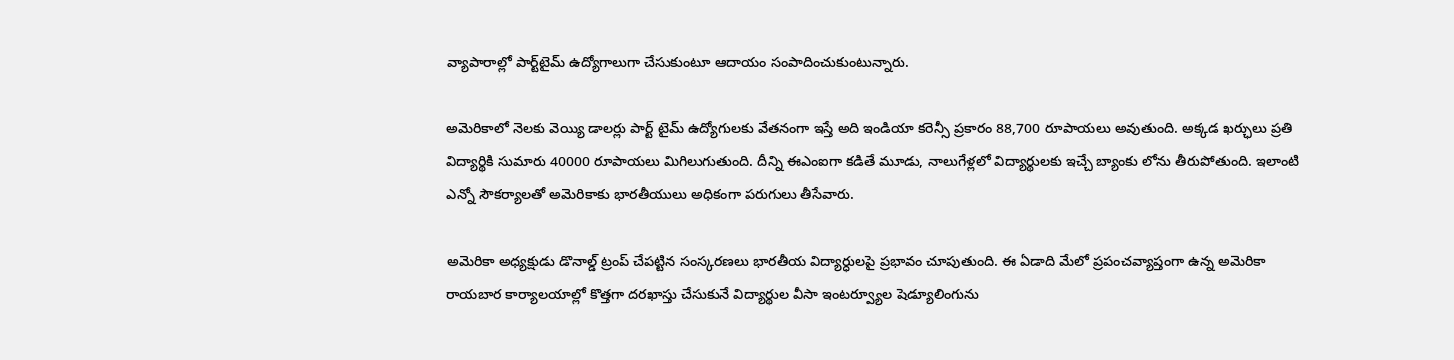వ్యాపారాల్లో పార్ట్‌టైమ్ ఉద్యోగాలుగా చేసుకుంటూ ఆదాయం సంపాదించుకుంటున్నారు.

అమెరికాలో నెల‌కు వెయ్యి డాల‌ర్లు పార్ట్ టైమ్ ఉద్యోగుల‌కు వేత‌నంగా ఇస్తే అది ఇండియా క‌రెన్సీ ప్ర‌కారం 88,700 రూపాయ‌లు అవుతుంది. అక్క‌డ ఖ‌ర్ఛులు ప్ర‌తి విద్యార్థికి సుమారు 40000 రూపాయ‌లు మిగిలుగుతుంది. దీన్ని ఈఎంఐగా క‌డితే మూడు, నాలుగేళ్ల‌లో విద్యార్థుల‌కు ఇచ్చే బ్యాంకు లోను తీరుపోతుంది. ఇలాంటి ఎన్నో సౌక‌ర్యాల‌తో అమెరికాకు భార‌తీయులు అధికంగా ప‌రుగులు తీసేవారు.

అమెరికా అధ్యక్షుడు డొనాల్డ్ ట్రంప్ చేపట్టిన సంస్కరణలు భారతీయ విద్యార్ధులపై ప్రభావం చూపుతుంది. ఈ ఏడాది మేలో ప్రపంచవ్యాప్తంగా ఉన్న అమెరికా రాయబార కార్యాలయాల్లో కొత్తగా దరఖాస్తు చేసుకునే విద్యార్థుల వీసా ఇంటర్వ్యూల షెడ్యూలింగును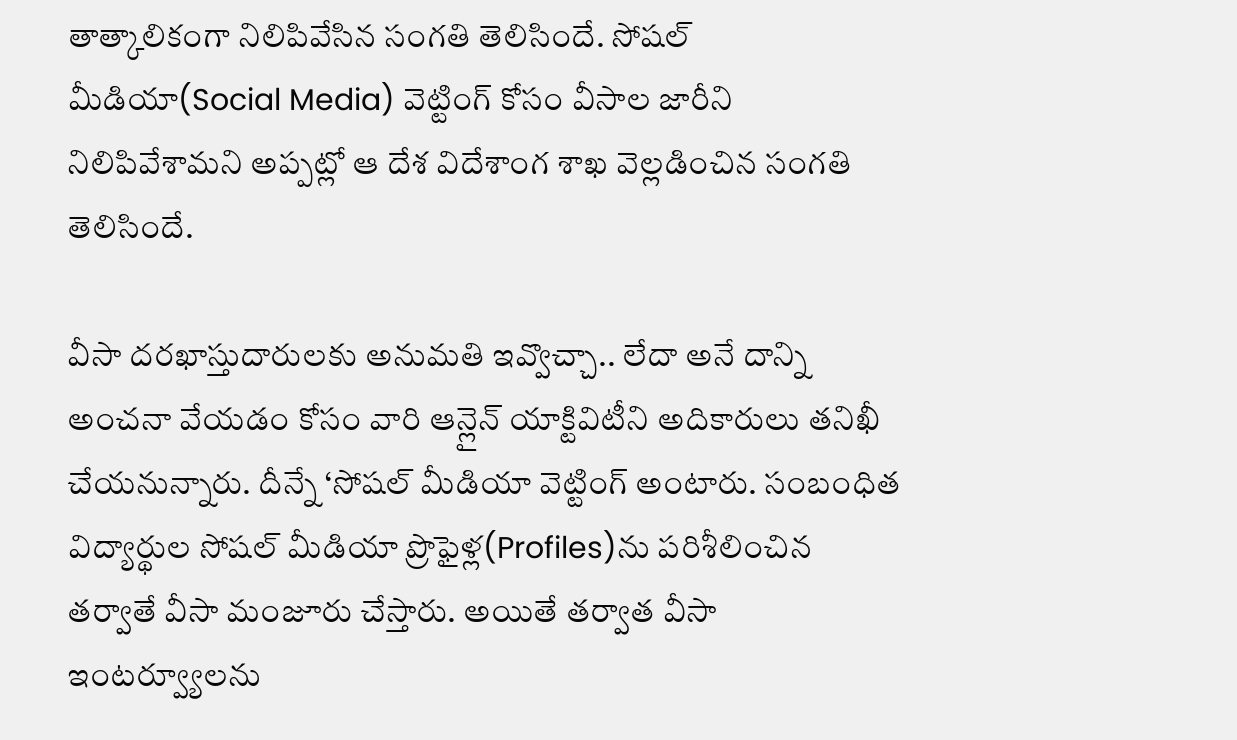తాత్కాలికంగా నిలిపివేసిన సంగతి తెలిసిందే. సోషల్ మీడియా(Social Media) వెట్టింగ్ కోసం వీసాల జారీని నిలిపివేశామని అప్పట్లో ఆ దేశ విదేశాంగ శాఖ వెల్లడించిన సంగ‌తి తెలిసిందే.

వీసా దరఖాస్తుదారులకు అనుమతి ఇవ్వొచ్చా.. లేదా అనే దాన్ని అంచనా వేయడం కోసం వారి ఆన్లైన్ యాక్టివిటీని అదికారులు తనిఖీ చేయనున్నారు. దీన్నే ‘సోషల్ మీడియా వెట్టింగ్ అంటారు. సంబంధిత విద్యార్థుల సోషల్ మీడియా ప్రొఫైళ్ల(Profiles)ను పరిశీలించిన తర్వాతే వీసా మంజూరు చేస్తారు. అయితే తర్వాత వీసా ఇంటర్వ్యూలను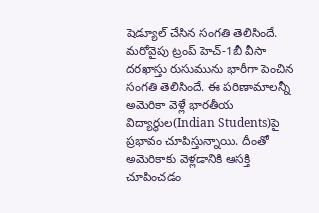షెడ్యూల్ చేసిన సంగతి తెలిసిందే. మరోవైపు ట్రంప్ హెచ్-1బీ వీసా దరఖాస్తు రుసుమును భారీగా పెంచిన సంగతి తెలిసిందే. ఈ పరిణామాలన్నీ అమెరికా వెళ్లే భారతీయ విద్యార్థుల(Indian Students)పై ప్రభావం చూపిస్తున్నాయి. దీంతో అమెరికాకు వెళ్లడానికి ఆసక్తి చూపించడం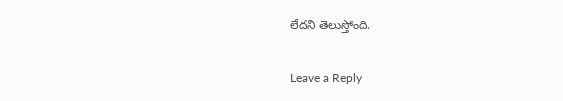లేదని తెలుస్తోంది.

Leave a Reply